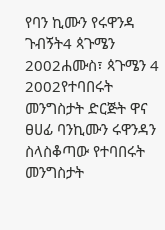የባን ኪሙን የሩዋንዳ ጉብኝት4 ጳጉሜን 2002ሐሙስ፣ ጳጉሜን 4 2002የተባበሩት መንግስታት ድርጅት ዋና ፀሀፊ ባንኪሙን ሩዋንዳን ስላስቆጣው የተባበሩት መንግስታት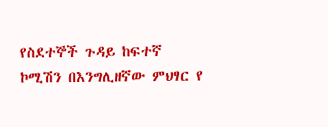የስደተኞች ጉዳይ ከፍተኛ ኮሚሽን በእንግሊዘኛው ምህፃር የ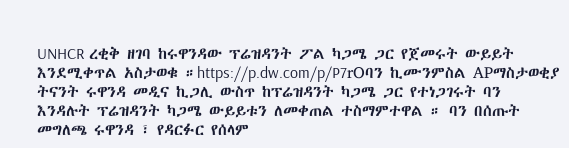UNHCR ረቂቅ ዘገባ ከሩዋንዳው ፕሬዝዳንት ፖል ካጋሜ ጋር የጀመሩት ውይይት እንደሚቀጥል አስታወቁ ።https://p.dw.com/p/P7rOባን ኪሙንምስል APማስታወቂያ ትናንት ሩዋንዳ መዲና ኪጋሊ ውስጥ ከፕሬዝዳንት ካጋሜ ጋር የተነጋገሩት ባን እንዳሉት ፕሬዝዳንት ካጋሜ ውይይቱን ለመቀጠል ተስማምተዋል ። ባን በሰጡት መግለጫ ሩዋንዳ ፣ የዳርፉር የሰላም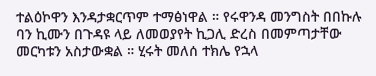ተልዕኮዋን እንዳታቋርጥም ተማፅነዋል ። የሩዋንዳ መንግስት በበኩሉ ባን ኪሙን በጉዳዩ ላይ ለመወያየት ኪጋሊ ድረስ በመምጣታቸው መርካቱን አስታውቋል ። ሂሩት መለሰ ተክሌ የኋላ